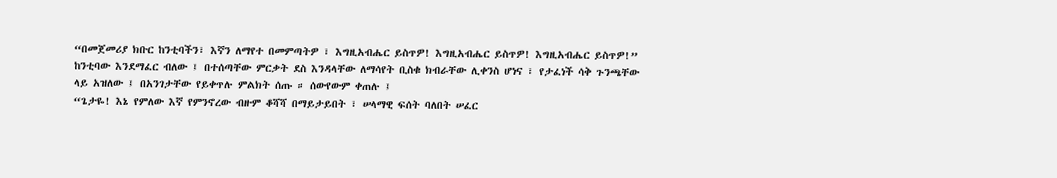“በመጀመሪያ ክቡር ከንቲባችን፣ እኛን ለማየተ በመምጣትዎ ፣ እግዚአብሔር ይስጥዎ! እግዚአብሔር ይስጥዎ! እግዚአብሔር ይስጥዎ!”
ከንቲባው እንደማፈር ብለው ፤ በተሰጣቸው ምርቃት ደስ እንዳላቸው ለማሳየት ቢስቁ ክብራቸው ሊቀንስ ሆነና ፣ የታፈነች ሳቅ ጉንጫቸው ላይ አዝለው ፤ በአንገታቸው የይቀጥሉ ምልክት ሰጡ ። ሰውየውም ቀጠሉ ፤
“ጌታዬ! እኔ የምለው እኛ የምንኖረው ብዙም ቆሻሻ በማይታይበት ፣ ሠላማዊ ፍሰት ባለበት ሠፈር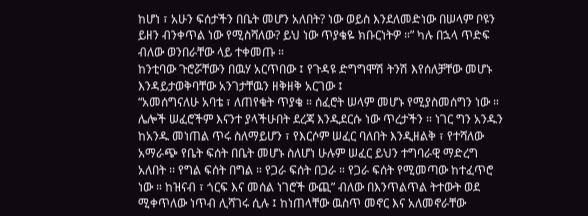ከሆነ ፣ አሁን ፍሰታችን በቤት መሆን አለበት? ነው ወይስ እንደለመድነው በሠላም ቦዩን ይዘን ብንቀጥል ነው የሚስሻለው? ይህ ነው ጥያቄዬ ክቡርነትዎ ።” ካሉ በኋላ ጥድፍ ብለው ወንበራቸው ላይ ተቀመጡ ።
ከንቲባው ጉሮሯቸውን በዉሃ አርጥበው ፤ የጉዳዩ ድግግሞሽ ትንሽ እየሰለቻቸው መሆኑ እንዳይታወቅባቸው አንገታቸዉን ዘቅዘቅ አርገው ፤
“አመሰግናለሁ አባቴ ፣ ለጠየቁት ጥያቄ ። ሰፈሮት ሠላም መሆኑ የሚያስመሰግን ነው ። ሌሎች ሠፈሮችም እናንተ ያላችሁበት ደረጃ እንዲደርሱ ነው ጥረታችን ። ነገር ግን አንዱን ከአንዱ መነጠል ጥሩ ስለማይሆን ፣ የእርሶም ሠፈር ባለበት እንዲዘልቅ ፣ የተሻለው አማራጭ የቤት ፍሰት በቤት መሆኑ ስለሆነ ሁሉም ሠፈር ይህን ተግባራዊ ማድረግ አለበት ፡፡ የግል ፍሰት በግል ። የጋራ ፍሰት በጋራ ። የጋራ ፍሰት የሚመጣው ከተፈጥሮ ነው ። ከዝናብ ፣ ጎርፍ እና መሰል ነገሮች ውጪ” ብለው በእንጥልጥል ትተውት ወደ ሚቀጥለው ነጥብ ሊሻገሩ ሲሉ ፤ ከነጠላቸው ዉስጥ መኖር እና አለመኖራቸው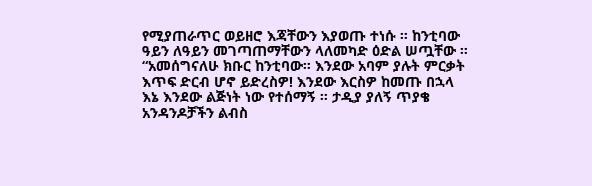የሚያጠራጥር ወይዘሮ እጃቸውን እያወጡ ተነሱ ። ከንቲባው ዓይን ለዓይን መገጣጠማቸውን ላለመካድ ዕድል ሠጧቸው ።
“አመሰግናለሁ ክቡር ከንቲባው። እንደው አባም ያሉት ምርቃት እጥፍ ድርብ ሆኖ ይድረስዎ! እንደው እርስዎ ከመጡ በኋላ እኔ እንደው ልጅነት ነው የተሰማኝ ። ታዲያ ያለኝ ጥያቄ አንዳንዶቻችን ልብስ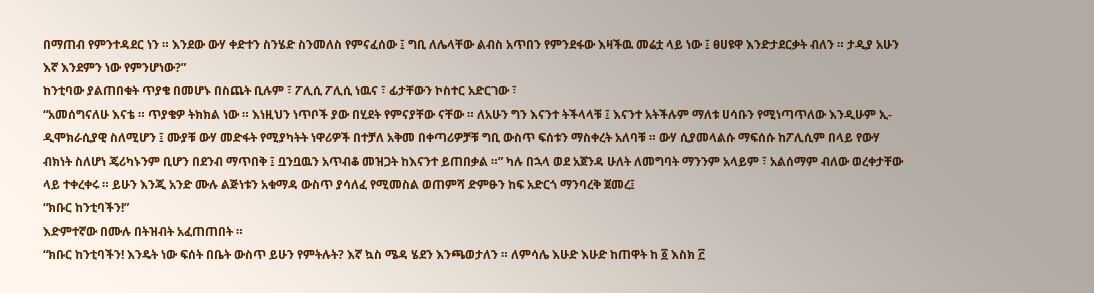በማጠብ የምንተዳደር ነን ። እንደው ውሃ ቀድተን ስንሄድ ስንመለስ የምናፈሰው ፤ ግቢ ለሌላቸው ልብስ አጥበን የምንደፋው እዛችዉ መሬቷ ላይ ነው ፤ ፀሀዩዋ እንድታደርቃት ብለን ። ታዲያ አሁን እኛ እንደምን ነው የምንሆነው?”
ከንቲባው ያልጠበቁት ጥያቄ በመሆኑ በስጨት ቢሉም ፣ ፖሊሲ ፖሊሲ ነዉና ፣ ፊታቸውን ኮስተር አድርገው ፣
“አመሰግናለሁ እናቴ ። ጥያቄዎ ትክክል ነው ። እነዚህን ነጥቦች ያው በሂደት የምናያቸው ናቸው ። ለአሁን ግን እናንተ ትችላላቹ ፤ እናንተ አትችሉም ማለቱ ሀሳቡን የሚነጣጥለው እንዲሁም ኢ-ዲሞክራሲያዊ ስለሚሆን ፤ ሙያቹ ውሃ መድፋት የሚያካትት ነዋሪዎች በተቻለ አቅመ በቀጣሪዎቻቹ ግቢ ውስጥ ፍሰቱን ማስቀረት አለባቹ ። ውሃ ሲያመላልሱ ማፍሰሱ ከፖሊሲም በላይ የውሃ ብክነት ስለሆነ ጄሪካኑንም ቢሆን በደንብ ማጥበቅ ፤ ቧንቧዉን አጥብቆ መዝጋት ከእናንተ ይጠበቃል ።” ካሉ በኋላ ወደ አጀንዳ ሁለት ለመግባት ማንንም አላይም ፣ አልሰማም ብለው ወረቀታቸው ላይ ተቀረቀሩ ። ይሁን እንጂ አንድ ሙሉ ልጅነቱን አቁማዳ ውስጥ ያሳለፈ የሚመስል ወጠምሻ ድምፁን ከፍ አድርጎ ማንባረቅ ጀመረ፤
“ክቡር ከንቲባችን!”
እድምተኛው በሙሉ በትዝብት አፈጠጠበት ።
“ክቡር ከንቲባችን! እንዴት ነው ፍሰት በቤት ውስጥ ይሁን የምትሉት? እኛ ኳስ ሜዳ ሄደን እንጫወታለን ። ለምሳሌ እሁድ እሁድ ከጠዋት ከ ፩ እስክ ፫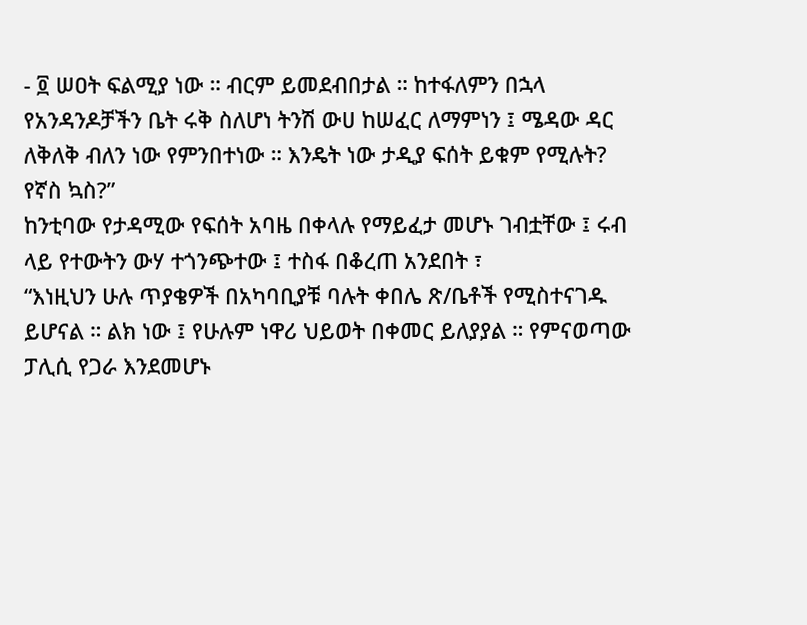- ፬ ሠዐት ፍልሚያ ነው ። ብርም ይመደብበታል ። ከተፋለምን በኋላ የአንዳንዶቻችን ቤት ሩቅ ስለሆነ ትንሽ ውሀ ከሠፈር ለማምነን ፤ ሜዳው ዳር ለቅለቅ ብለን ነው የምንበተነው ። እንዴት ነው ታዲያ ፍሰት ይቁም የሚሉት? የኛስ ኳስ?”
ከንቲባው የታዳሚው የፍሰት አባዜ በቀላሉ የማይፈታ መሆኑ ገብቷቸው ፤ ሩብ ላይ የተውትን ውሃ ተጎንጭተው ፤ ተስፋ በቆረጠ አንደበት ፣
“እነዚህን ሁሉ ጥያቄዎች በአካባቢያቹ ባሉት ቀበሌ ጽ/ቤቶች የሚስተናገዱ ይሆናል ። ልክ ነው ፤ የሁሉም ነዋሪ ህይወት በቀመር ይለያያል ። የምናወጣው ፓሊሲ የጋራ እንደመሆኑ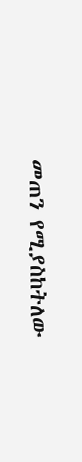መጠን የሚያስከትለው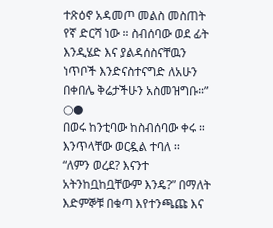ተጽዕኖ አዳመጦ መልስ መስጠት የኛ ድርሻ ነው ። ስብሰባው ወደ ፊት እንዲሄድ እና ያልዳሰስናቸዉን ነጥቦች እንድናስተናግድ ለአሁን በቀበሌ ቅሬታችሁን አስመዝግቡ።”
○●
በወሩ ከንቲባው ከስብሰባው ቀሩ ። እንጥላቸው ወርዷል ተባለ ፡፡
“ለምን ወረደ? እናንተ አትንከቧከቧቸውም እንዴ?” በማለት እድምኞቹ በቁጣ እየተንጫጩ እና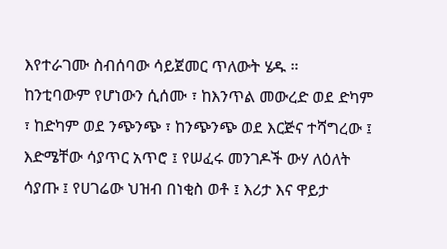እየተራገሙ ስብሰባው ሳይጀመር ጥለውት ሄዱ ።
ከንቲባውም የሆነውን ሲሰሙ ፣ ከእንጥል መውረድ ወደ ድካም ፣ ከድካም ወደ ንጭንጭ ፣ ከንጭንጭ ወደ እርጅና ተሻግረው ፤ እድሜቸው ሳያጥር አጥሮ ፤ የሠፈሩ መንገዶች ውሃ ለዕለት ሳያጡ ፤ የሀገሬው ህዝብ በነቂስ ወቶ ፤ እሪታ እና ዋይታ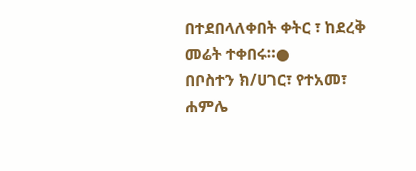በተደበላለቀበት ቀትር ፣ ከደረቅ መሬት ተቀበሩ።●
በቦስተን ክ/ሀገር፣ የተአመ፣ ሐምሌ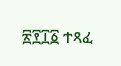፳፻፲፩ ተጻፈ